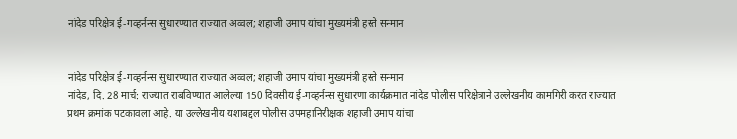नांदेड परिक्षेत्र ई-गव्हर्नन्स सुधारण्यात राज्यात अव्वल; शहाजी उमाप यांचा मुख्यमंत्री हस्ते सन्मान


नांदेड परिक्षेत्र ई-गव्हर्नन्स सुधारण्यात राज्यात अव्वल; शहाजी उमाप यांचा मुख्यमंत्री हस्ते सन्मान
नांदेड, दि. 28 मार्च: राज्यात राबविण्यात आलेल्या 150 दिवसीय ई-गव्हर्नन्स सुधारणा कार्यक्रमात नांदेड पोलीस परिक्षेत्राने उल्लेखनीय कामगिरी करत राज्यात प्रथम क्रमांक पटकावला आहे. या उल्लेखनीय यशाबद्दल पोलीस उपमहानिरीक्षक शहाजी उमाप यांचा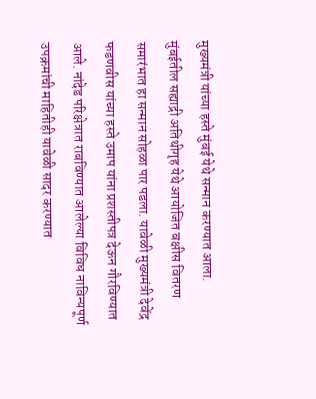मुख्यमंत्री यांच्या हस्ते मुंबई येथे सन्मान करण्यात आला.
मुंबईतील सह्याद्री अतिथीगृह येथे आयोजित बक्षीस वितरण समारंभात हा सन्मान सोहळा पार पडला. यावेळी मुख्यमंत्री देवेंद्र फडणवीस यांच्या हस्ते उमाप यांना प्रशस्तीपत्र देऊन गौरविण्यात आले. नांदेड परिक्षेत्रात राबविण्यात आलेल्या विविध नाविन्यपूर्ण उपक्रमांची माहितीही यावेळी सादर करण्यात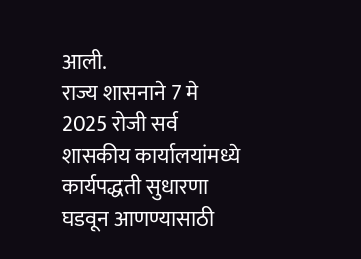आली.
राज्य शासनाने 7 मे 2025 रोजी सर्व शासकीय कार्यालयांमध्ये कार्यपद्धती सुधारणा घडवून आणण्यासाठी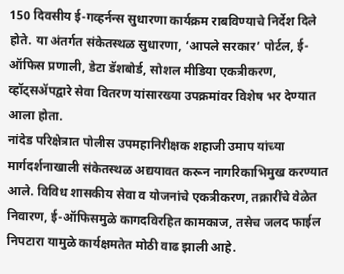150 दिवसीय ई-गव्हर्नन्स सुधारणा कार्यक्रम राबविण्याचे निर्देश दिले होते. या अंतर्गत संकेतस्थळ सुधारणा, ‘आपले सरकार’ पोर्टल, ई-ऑफिस प्रणाली, डेटा डॅशबोर्ड, सोशल मीडिया एकत्रीकरण, व्हॉट्सॲपद्वारे सेवा वितरण यांसारख्या उपक्रमांवर विशेष भर देण्यात आला होता.
नांदेड परिक्षेत्रात पोलीस उपमहानिरीक्षक शहाजी उमाप यांच्या मार्गदर्शनाखाली संकेतस्थळ अद्ययावत करून नागरिकाभिमुख करण्यात आले. विविध शासकीय सेवा व योजनांचे एकत्रीकरण, तक्रारींचे वेळेत निवारण, ई-ऑफिसमुळे कागदविरहित कामकाज, तसेच जलद फाईल निपटारा यामुळे कार्यक्षमतेत मोठी वाढ झाली आहे.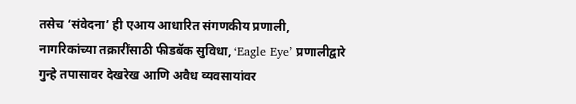तसेच ‘संवेदना’ ही एआय आधारित संगणकीय प्रणाली, नागरिकांच्या तक्रारींसाठी फीडबॅक सुविधा, ‘Eagle Eye’ प्रणालीद्वारे गुन्हे तपासावर देखरेख आणि अवैध व्यवसायांवर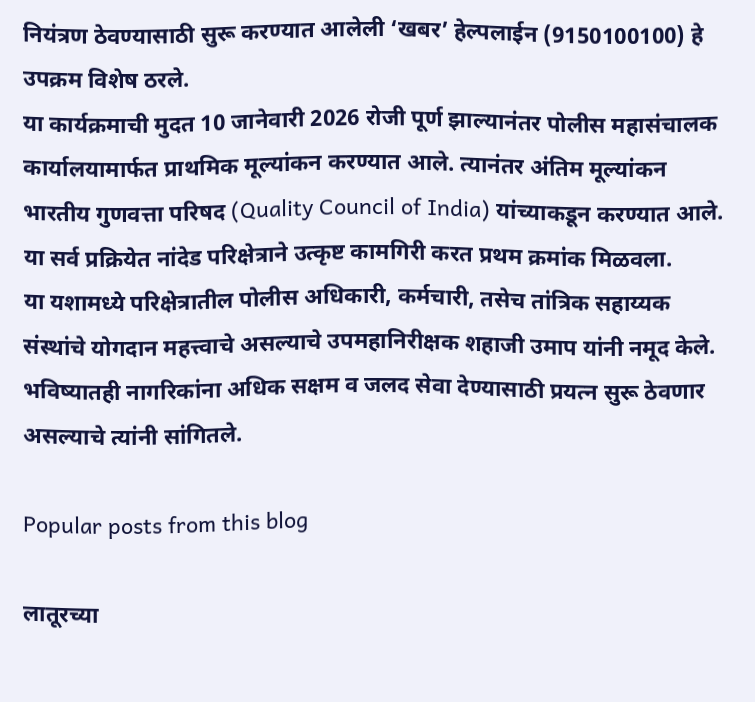नियंत्रण ठेवण्यासाठी सुरू करण्यात आलेली ‘खबर’ हेल्पलाईन (9150100100) हे उपक्रम विशेष ठरले.
या कार्यक्रमाची मुदत 10 जानेवारी 2026 रोजी पूर्ण झाल्यानंतर पोलीस महासंचालक कार्यालयामार्फत प्राथमिक मूल्यांकन करण्यात आले. त्यानंतर अंतिम मूल्यांकन भारतीय गुणवत्ता परिषद (Quality Council of India) यांच्याकडून करण्यात आले. या सर्व प्रक्रियेत नांदेड परिक्षेत्राने उत्कृष्ट कामगिरी करत प्रथम क्रमांक मिळवला.
या यशामध्ये परिक्षेत्रातील पोलीस अधिकारी, कर्मचारी, तसेच तांत्रिक सहाय्यक संस्थांचे योगदान महत्त्वाचे असल्याचे उपमहानिरीक्षक शहाजी उमाप यांनी नमूद केले. भविष्यातही नागरिकांना अधिक सक्षम व जलद सेवा देण्यासाठी प्रयत्न सुरू ठेवणार असल्याचे त्यांनी सांगितले.

Popular posts from this blog

लातूरच्या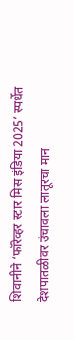शिवानीने ‘फॉरेव्हर स्टार मिस इंडिया 2025’ स्पर्धेत देशपातळीवर उंचावला लातूरचा मान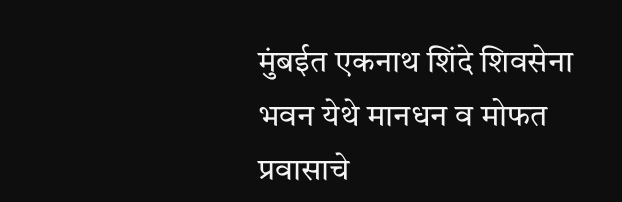मुंबईत एकनाथ शिंदे शिवसेना भवन येथे मानधन व मोफत प्रवासाचे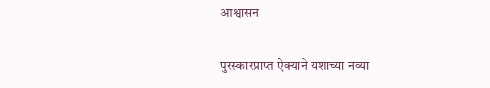आश्वासन

पुरस्कारप्राप्त ऐक्याने यशाच्या नव्या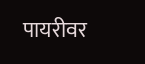पायरीवर